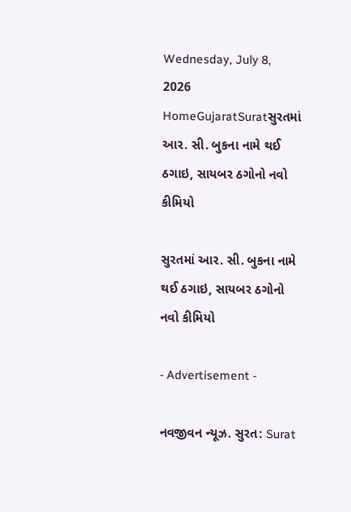Wednesday, July 8, 2026
HomeGujaratSuratસુરતમાં આર. સી. બુકના નામે થઈ ઠગાઇ, સાયબર ઠગોનો નવો કીમિયો

સુરતમાં આર. સી. બુકના નામે થઈ ઠગાઇ, સાયબર ઠગોનો નવો કીમિયો

- Advertisement -

નવજીવન ન્યૂઝ. સુરત: Surat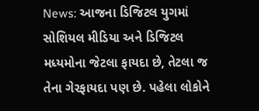News: આજના ડિજિટલ યુગમાં સોશિયલ મીડિયા અને ડિજિટલ મધ્યમોના જેટલા ફાયદા છે, તેટલા જ તેના ગેરફાયદા પણ છે. પહેલા લોકોને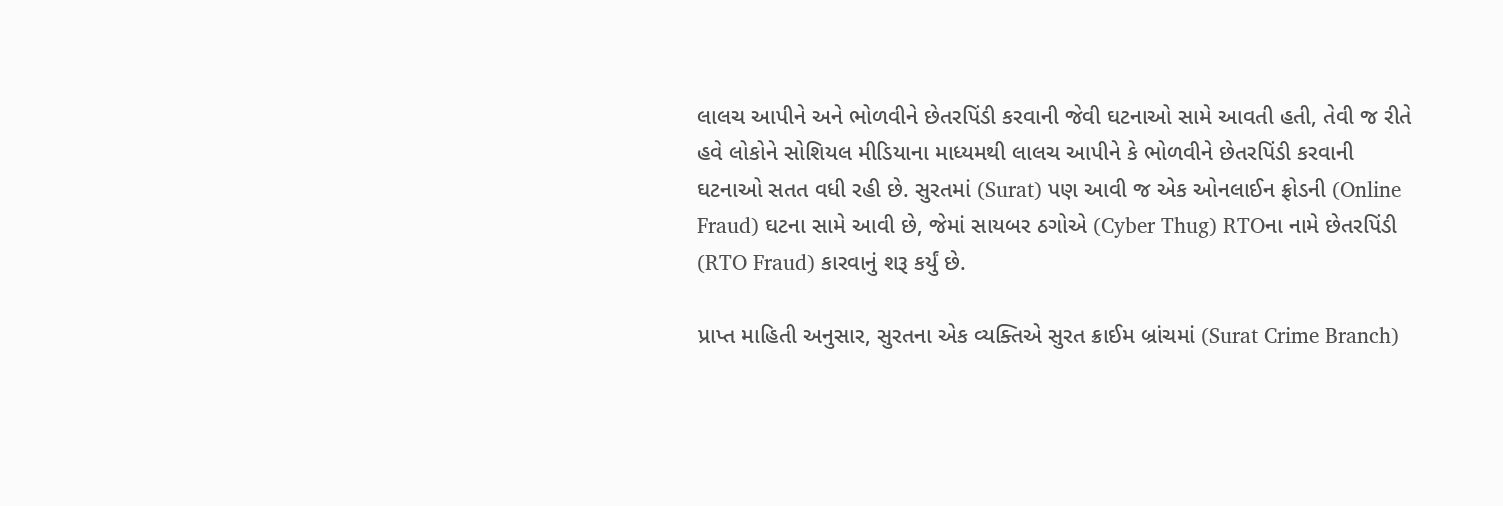લાલચ આપીને અને ભોળવીને છેતરપિંડી કરવાની જેવી ઘટનાઓ સામે આવતી હતી, તેવી જ રીતે હવે લોકોને સોશિયલ મીડિયાના માધ્યમથી લાલચ આપીને કે ભોળવીને છેતરપિંડી કરવાની ઘટનાઓ સતત વધી રહી છે. સુરતમાં (Surat) પણ આવી જ એક ઓનલાઈન ફ્રોડની (Online Fraud) ઘટના સામે આવી છે, જેમાં સાયબર ઠગોએ (Cyber Thug) RTOના નામે છેતરપિંડી (RTO Fraud) કારવાનું શરૂ કર્યું છે.

પ્રાપ્ત માહિતી અનુસાર, સુરતના એક વ્યક્તિએ સુરત ક્રાઈમ બ્રાંચમાં (Surat Crime Branch)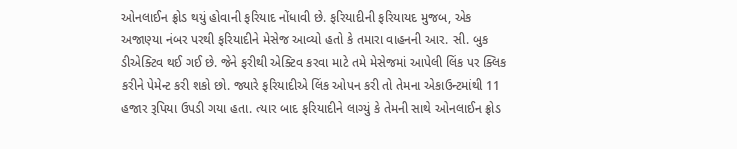ઓનલાઈન ફ્રોડ થયું હોવાની ફરિયાદ નોંધાવી છે. ફરિયાદીની ફરિયાયદ મુજબ, એક અજાણ્યા નંબર પરથી ફરિયાદીને મેસેજ આવ્યો હતો કે તમારા વાહનની આર. સી. બુક ડીએક્ટિવ થઈ ગઈ છે. જેને ફરીથી એક્ટિવ કરવા માટે તમે મેસેજમાં આપેલી લિંક પર ક્લિક કરીને પેમેન્ટ કરી શકો છો. જ્યારે ફરિયાદીએ લિંક ઓપન કરી તો તેમના એકાઉન્ટમાંથી 11 હજાર રૂપિયા ઉપડી ગયા હતા. ત્યાર બાદ ફરિયાદીને લાગ્યું કે તેમની સાથે ઓનલાઈન ફ્રોડ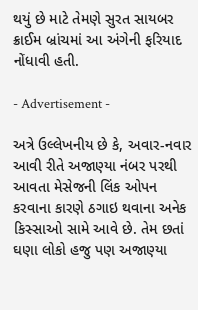થયું છે માટે તેમણે સુરત સાયબર ક્રાઈમ બ્રાંચમાં આ અંગેની ફરિયાદ નોંધાવી હતી.

- Advertisement -

અત્રે ઉલ્લેખનીય છે કે, અવાર-નવાર આવી રીતે અજાણ્યા નંબર પરથી આવતા મેસેજની લિંક ઓપન કરવાના કારણે ઠગાઇ થવાના અનેક કિસ્સાઓ સામે આવે છે. તેમ છતાં ઘણા લોકો હજુ પણ અજાણ્યા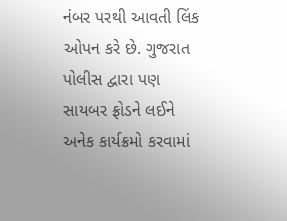નંબર પરથી આવતી લિંક ઓપન કરે છે. ગુજરાત પોલીસ દ્વારા પણ સાયબર ફ્રોડને લઈને અનેક કાર્યક્રમો કરવામાં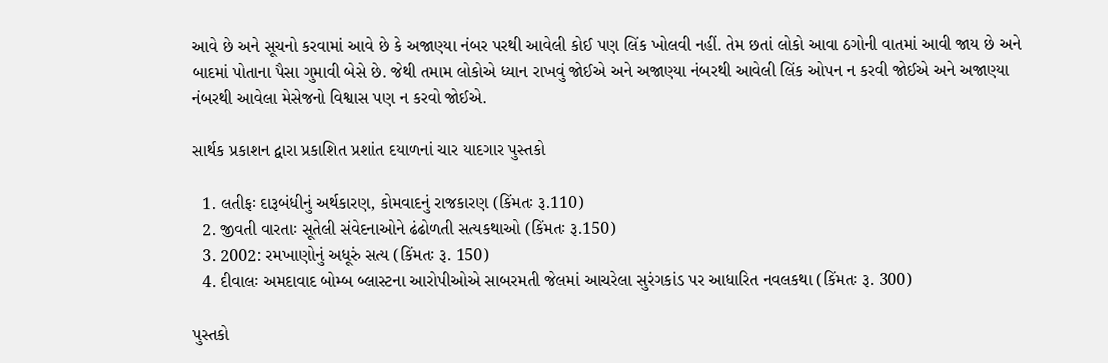આવે છે અને સૂચનો કરવામાં આવે છે કે અજાણ્યા નંબર પરથી આવેલી કોઈ પણ લિંક ખોલવી નહીં. તેમ છતાં લોકો આવા ઠગોની વાતમાં આવી જાય છે અને બાદમાં પોતાના પૈસા ગુમાવી બેસે છે. જેથી તમામ લોકોએ ધ્યાન રાખવું જોઈએ અને અજાણ્યા નંબરથી આવેલી લિંક ઓપન ન કરવી જોઈએ અને અજાણ્યા નંબરથી આવેલા મેસેજનો વિશ્વાસ પણ ન કરવો જોઈએ.

સાર્થક પ્રકાશન દ્વારા પ્રકાશિત પ્રશાંત દયાળનાં ચાર યાદગાર પુસ્તકો

  1. લતીફઃ દારૂબંધીનું અર્થકારણ, કોમવાદનું રાજકારણ (કિંમતઃ રૂ.110)
  2. જીવતી વારતાઃ સૂતેલી સંવેદનાઓને ઢંઢોળતી સત્યકથાઓ (કિંમતઃ રૂ.150)
  3. 2002: રમખાણોનું અધૂરું સત્ય (કિંમતઃ રૂ. 150)
  4. દીવાલઃ અમદાવાદ બોમ્બ બ્લાસ્ટના આરોપીઓએ સાબરમતી જેલમાં આચરેલા સુરંગકાંડ પર આધારિત નવલકથા (કિંમતઃ રૂ. 300)

પુસ્તકો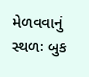મેળવવાનું સ્થળઃ બુક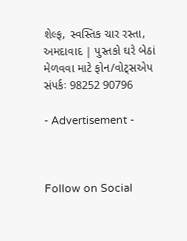શેલ્ફ, સ્વસ્તિક ચાર રસ્તા, અમદાવાદ | પુસ્તકો ઘરે બેઠાં મેળવવા માટે ફોન/વોટ્સએપ સંપર્કઃ 98252 90796

- Advertisement -



Follow on Social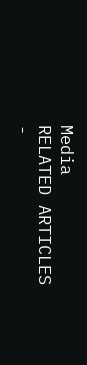Media
RELATED ARTICLES
-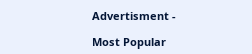Advertisment -

Most Popular